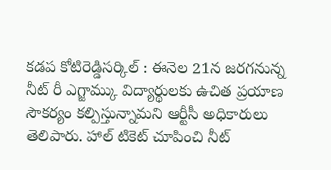కడప కోటిరెడ్డిసర్కిల్ : ఈనెల 21న జరగనున్న నీట్ రీ ఎగ్జామ్కు విద్యార్థులకు ఉచిత ప్రయాణ సౌకర్యం కల్పిస్తున్నామని ఆర్టీసీ అధికారులు తెలిపారు. హాల్ టికెట్ చూపించి నీట్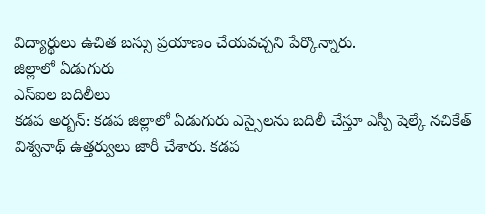విద్యార్థులు ఉచిత బస్సు ప్రయాణం చేయవచ్చని పేర్కొన్నారు.
జిల్లాలో ఏడుగురు
ఎస్ఐల బదిలీలు
కడప అర్బన్: కడప జిల్లాలో ఏడుగురు ఎస్సైలను బదిలీ చేస్తూ ఎస్పీ షెల్కే నచికేత్ విశ్వనాథ్ ఉత్తర్వులు జారీ చేశారు. కడప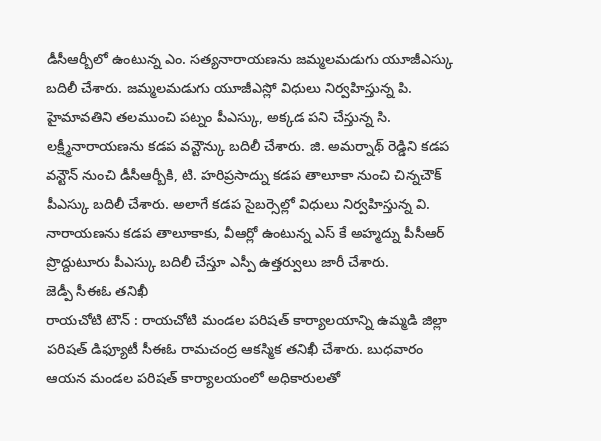డీసీఆర్బీలో ఉంటున్న ఎం. సత్యనారాయణను జమ్మలమడుగు యూజీఎస్కు బదిలీ చేశారు. జమ్మలమడుగు యూజీఎస్లో విధులు నిర్వహిస్తున్న పి. హైమావతిని తలముంచి పట్నం పీఎస్కు, అక్కడ పని చేస్తున్న సి. లక్ష్మీనారాయణను కడప వన్టౌన్కు బదిలీ చేశారు. జి. అమర్నాథ్ రెడ్డిని కడప వన్టౌన్ నుంచి డీసీఆర్బీకి, టి. హరిప్రసాద్ను కడప తాలూకా నుంచి చిన్నచౌక్ పీఎస్కు బదిలీ చేశారు. అలాగే కడప సైబర్సెల్లో విధులు నిర్వహిస్తున్న వి. నారాయణను కడప తాలూకాకు, వీఆర్లో ఉంటున్న ఎస్ కే అహ్మద్ను పీసీఆర్ ప్రొద్దుటూరు పీఎస్కు బదిలీ చేస్తూ ఎస్పీ ఉత్తర్వులు జారీ చేశారు.
జెడ్పీ సీఈఓ తనిఖీ
రాయచోటి టౌన్ : రాయచోటి మండల పరిషత్ కార్యాలయాన్ని ఉమ్మడి జిల్లా పరిషత్ డిఫ్యూటీ సీఈఓ రామచంద్ర ఆకస్మిక తనిఖీ చేశారు. బుధవారం ఆయన మండల పరిషత్ కార్యాలయంలో అధికారులతో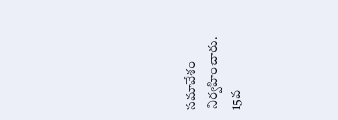సమావేశం నిర్వహించారు. 15వ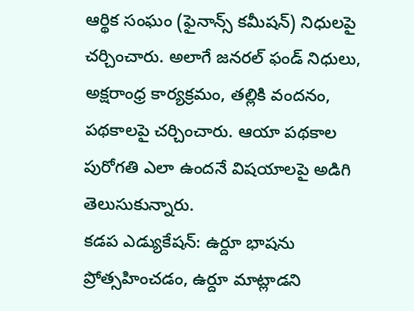ఆర్థిక సంఘం (ఫైనాన్స్ కమీషన్) నిధులపై చర్చించారు. అలాగే జనరల్ ఫండ్ నిధులు, అక్షరాంధ్ర కార్యక్రమం, తల్లికి వందనం, పథకాలపై చర్చించారు. ఆయా పథకాల పురోగతి ఎలా ఉందనే విషయాలపై అడిగి తెలుసుకున్నారు.
కడప ఎడ్యుకేషన్: ఉర్దూ భాషను ప్రోత్సహించడం, ఉర్దూ మాట్లాడని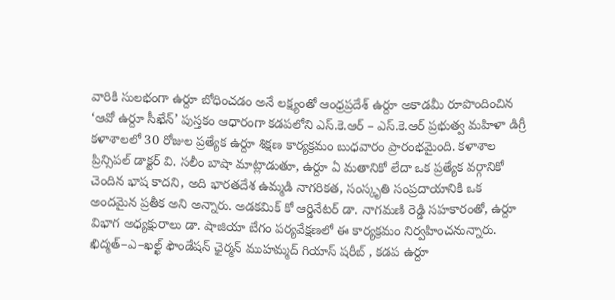వారికి సులభంగా ఉర్దూ బోధించడం అనే లక్ష్యంతో ఆంధ్రప్రదేశ్ ఉర్దూ అకాడమీ రూపొందించిన ‘ఆవో ఉర్దూ సీఖేన్’ పుస్తకం ఆధారంగా కడపలోని ఎస్.కె.ఆర్ – ఎస్.కె.ఆర్ ప్రభుత్వ మహిళా డిగ్రీ కళాశాలలో 30 రోజుల ప్రత్యేక ఉర్దూ శిక్షణ కార్యక్రమం బుధవారం ప్రారంభమైంది. కళాశాల ప్రిన్సిపల్ డాక్టర్ వి. సలీం బాషా మాట్లాడుతూ, ఉర్దూ ఏ మతానికో లేదా ఒక ప్రత్యేక వర్గానికో చెందిన భాష కాదని, అది భారతదేశ ఉమ్మడి నాగరికత, సంస్కృతి సంప్రదాయానికి ఒక అందమైన ప్రతీక అని అన్నారు. అడకమిక్ కో ఆర్డినేటర్ డా. నాగమణి రెడ్డి సహకారంతో, ఉర్దూ విభాగ అధ్యక్షురాలు డా. షాజియా బేగం పర్యవేక్షణలో ఈ కార్యక్రమం నిర్వహించనున్నారు. ఖిద్మత్–ఎ–ఖల్ఖ్ ఫౌండేషన్ ఛైర్మన్ ముహమ్మద్ గియాస్ షరీబ్ , కడప ఉర్దూ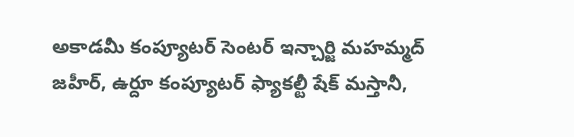అకాడమీ కంప్యూటర్ సెంటర్ ఇన్చార్జి మహమ్మద్ జహీర్, ఉర్దూ కంప్యూటర్ ఫ్యాకల్టీ షేక్ మస్తానీ,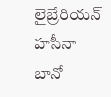లైబ్రేరియన్ హసీనా బానో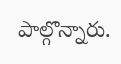పాల్గొన్నారు.